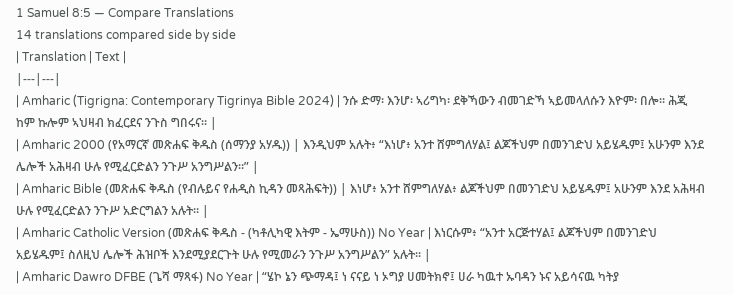1 Samuel 8:5 — Compare Translations
14 translations compared side by side
| Translation | Text |
|---|---|
| Amharic (Tigrigna: Contemporary Tigrinya Bible 2024) | ንሱ ድማ፡ እንሆ፡ ኣሪግካ፡ ደቅኻውን ብመገድኻ ኣይመላለሱን እዮም፡ በሎ። ሕጂ ከም ኩሎም ኣህዛብ ክፈርደና ንጉስ ግበሩና። |
| Amharic 2000 (የአማርኛ መጽሐፍ ቅዱስ (ሰማንያ አሃዱ)) | እንዲህም አሉት፥ “እነሆ፥ አንተ ሸምግለሃል፤ ልጆችህም በመንገድህ አይሄዱም፤ አሁንም እንደ ሌሎች አሕዛብ ሁሉ የሚፈርድልን ንጉሥ አንግሥልን።” |
| Amharic Bible (መጽሐፍ ቅዱስ (የብሉይና የሐዲስ ኪዳን መጻሕፍት)) | እነሆ፥ አንተ ሸምግለሃል፥ ልጆችህም በመንገድህ አይሄዱም፤ አሁንም እንደ አሕዛብ ሁሉ የሚፈርድልን ንጉሥ አድርግልን አሉት። |
| Amharic Catholic Version (መጽሐፍ ቅዱስ - (ካቶሊካዊ እትም - ኤማሁስ)) No Year | እነርሱም፥ “አንተ አርጅተሃል፤ ልጆችህም በመንገድህ አይሄዱም፤ ስለዚህ ሌሎች ሕዝቦች እንደሚያደርጉት ሁሉ የሚመራን ንጉሥ አንግሥልን” አሉት። |
| Amharic Dawro DFBE (ጌሻ ማጻፋ) No Year | “ሄኮ ኔን ጭማዳ፤ ነ ናናይ ነ ኦግያ ሀመትክኖ፤ ሀራ ካዉተ ኡባዳን ኑና አይሳናዉ ካትያ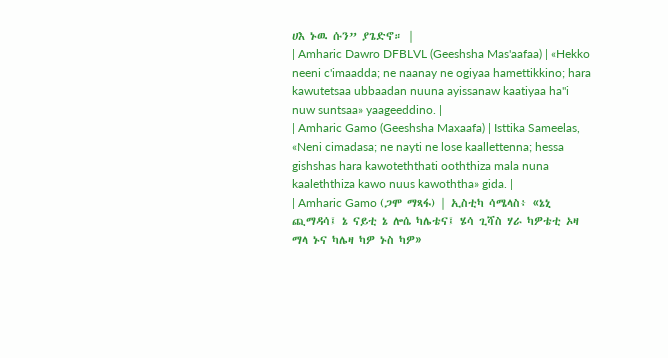ሀእ ኑዉ ሱን” ያጌድኖ። |
| Amharic Dawro DFBLVL (Geeshsha Mas'aafaa) | «Hekko neeni c'imaadda; ne naanay ne ogiyaa hamettikkino; hara kawutetsaa ubbaadan nuuna ayissanaw kaatiyaa ha"i nuw suntsaa» yaageeddino. |
| Amharic Gamo (Geeshsha Maxaafa) | Isttika Sameelas, «Neni cimadasa; ne nayti ne lose kaallettenna; hessa gishshas hara kawoteththati ooththiza mala nuna kaaleththiza kawo nuus kawoththa» gida. |
| Amharic Gamo (ጋሞ ማጻፋ) | ኢስቲካ ሳሜላስ፥ «ኔኒ ጪማዳሳ፤ ኔ ናይቲ ኔ ሎሴ ካሌቴና፤ ሄሳ ጊሻስ ሃራ ካዎቴቲ ኦዛ ማላ ኑና ካሌዛ ካዎ ኑስ ካዎ»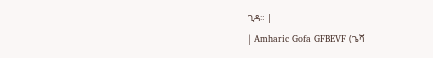ጊዳ። |
| Amharic Gofa GFBEVF (ጌሻ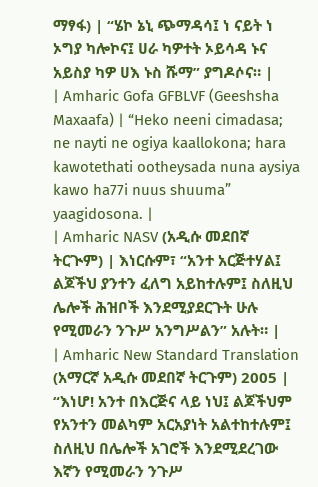ማፃፋ) | “ሄኮ ኔኒ ጭማዳሳ፤ ነ ናይት ነ ኦግያ ካሎኮና፤ ሀራ ካዎተት ኦይሳዳ ኑና አይስያ ካዎ ሀእ ኑስ ሹማ” ያግዶሶና። |
| Amharic Gofa GFBLVF (Geeshsha Maxaafa) | “Heko neeni cimadasa; ne nayti ne ogiya kaallokona; hara kawotethati ootheysada nuna aysiya kawo ha77i nuus shuuma” yaagidosona. |
| Amharic NASV (አዲሱ መደበኛ ትርጒም) | እነርሱም፣ “አንተ አርጅተሃል፤ ልጆችህ ያንተን ፈለግ አይከተሉም፤ ስለዚህ ሌሎች ሕዝቦች እንደሚያደርጉት ሁሉ የሚመራን ንጉሥ አንግሥልን” አሉት። |
| Amharic New Standard Translation (አማርኛ አዲሱ መደበኛ ትርጉም) 2005 | “እነሆ! አንተ በእርጅና ላይ ነህ፤ ልጆችህም የአንተን መልካም አርአያነት አልተከተሉም፤ ስለዚህ በሌሎች አገሮች እንደሚደረገው እኛን የሚመራን ንጉሥ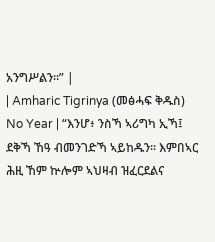አንግሥልን።” |
| Amharic Tigrinya (መፅሓፍ ቅዱስ) No Year | “እንሆ፥ ንስኻ ኣሪግካ ኢኻ፤ ደቅኻ ኸዓ ብመንገድኻ ኣይከዱን። እምበኣር ሕዚ ኸም ኵሎም ኣህዛብ ዝፈርደልና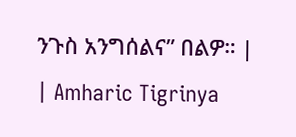ንጉስ አንግሰልና” በልዎ። |
| Amharic Tigrinya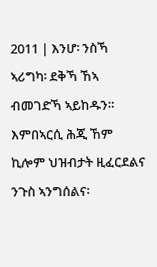2011 | እንሆ፡ ንስኻ ኣሪግካ፡ ደቅኻ ኸኣ ብመገድኻ ኣይከዱን። እምበኣርሲ ሕጂ ኸም ኪሎም ህዝብታት ዚፈርደልና ንጉስ ኣንግሰልና፡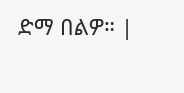ድማ በልዎ። |